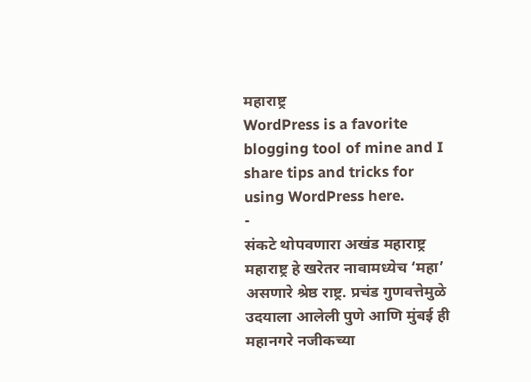महाराष्ट्र
WordPress is a favorite blogging tool of mine and I share tips and tricks for using WordPress here.
-
संकटे थोपवणारा अखंड महाराष्ट्र
महाराष्ट्र हे खरेतर नावामध्येच ‘महा’ असणारे श्रेष्ठ राष्ट्र. प्रचंड गुणवत्तेमुळे उदयाला आलेली पुणे आणि मुंबई ही महानगरे नजीकच्या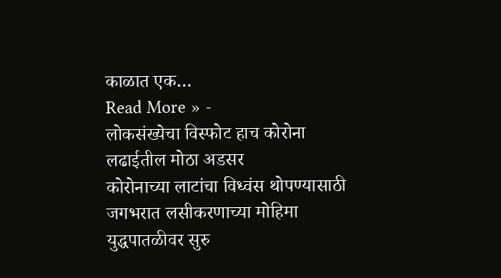काळात एक…
Read More » -
लोकसंख्येचा विस्फोट हाच कोरोना लढाईतील मोठा अडसर
कोरोनाच्या लाटांचा विध्वंस थोपण्यासाठी जगभरात लसीकरणाच्या मोहिमा युद्धपातळीवर सुरु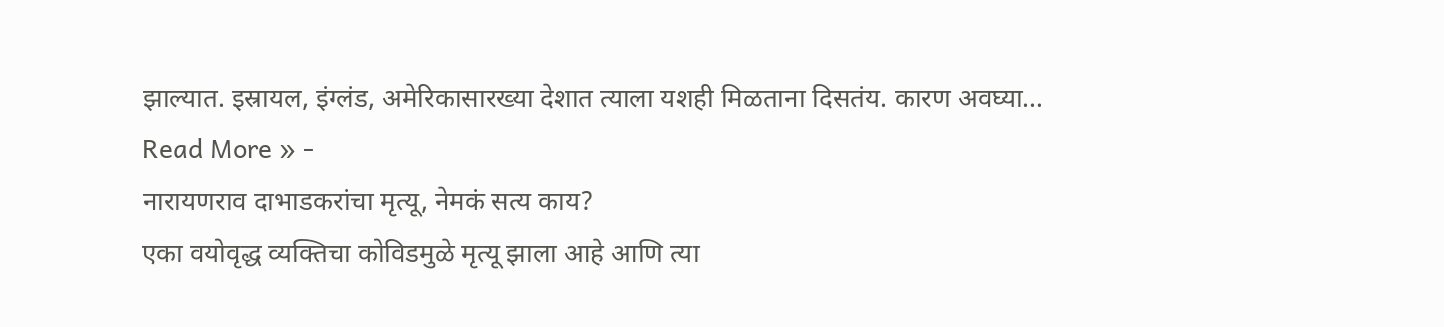झाल्यात. इस्रायल, इंग्लंड, अमेरिकासारख्या देशात त्याला यशही मिळताना दिसतंय. कारण अवघ्या…
Read More » -
नारायणराव दाभाडकरांचा मृत्यू, नेमकं सत्य काय?
एका वयोवृद्ध व्यक्तिचा कोविडमुळे मृत्यू झाला आहे आणि त्या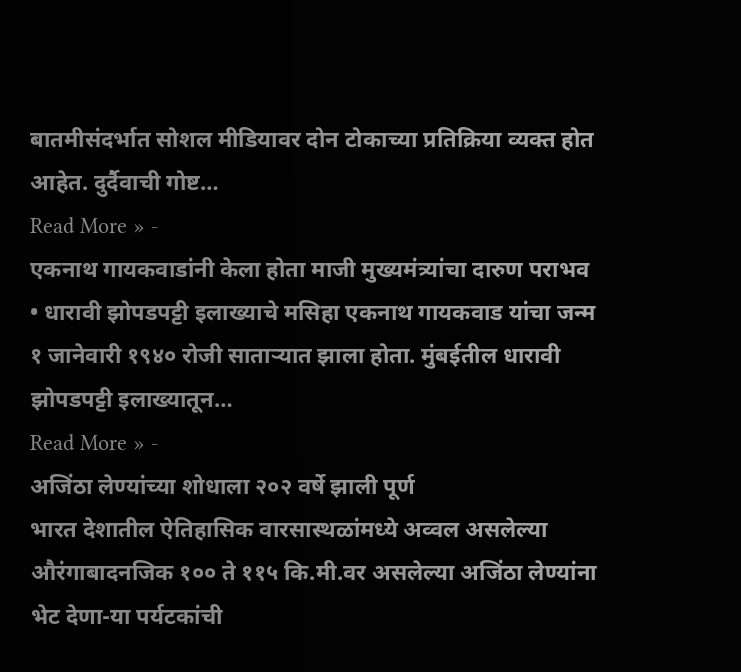बातमीसंदर्भात सोशल मीडियावर दोन टोकाच्या प्रतिक्रिया व्यक्त होत आहेत. दुर्दैवाची गोष्ट…
Read More » -
एकनाथ गायकवाडांनी केला होता माजी मुख्यमंत्र्यांचा दारुण पराभव
• धारावी झोपडपट्टी इलाख्याचे मसिहा एकनाथ गायकवाड यांचा जन्म १ जानेवारी १९४० रोजी साताऱ्यात झाला होता. मुंबईतील धारावी झोपडपट्टी इलाख्यातून…
Read More » -
अजिंठा लेण्यांच्या शोधाला २०२ वर्षे झाली पूर्ण
भारत देशातील ऐतिहासिक वारसास्थळांमध्ये अव्वल असलेल्या औरंगाबादनजिक १०० ते ११५ कि.मी.वर असलेल्या अजिंठा लेण्यांना भेट देणा-या पर्यटकांची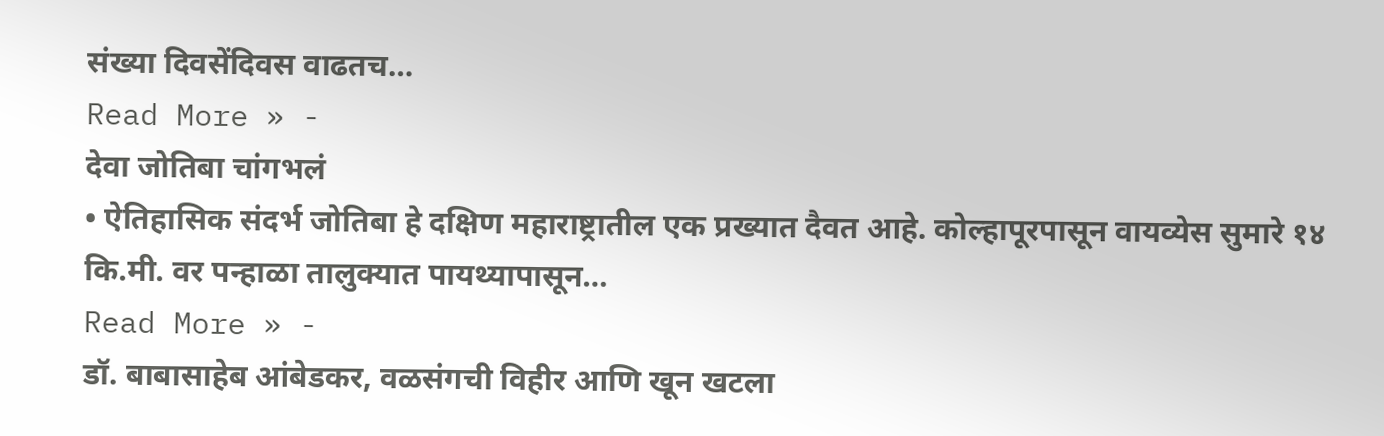संख्या दिवसेंदिवस वाढतच…
Read More » -
देवा जोतिबा चांगभलं
• ऐतिहासिक संदर्भ जोतिबा हे दक्षिण महाराष्ट्रातील एक प्रख्यात दैवत आहे. कोल्हापूरपासून वायव्येस सुमारे १४ कि.मी. वर पन्हाळा तालुक्यात पायथ्यापासून…
Read More » -
डॉ. बाबासाहेब आंबेडकर, वळसंगची विहीर आणि खून खटला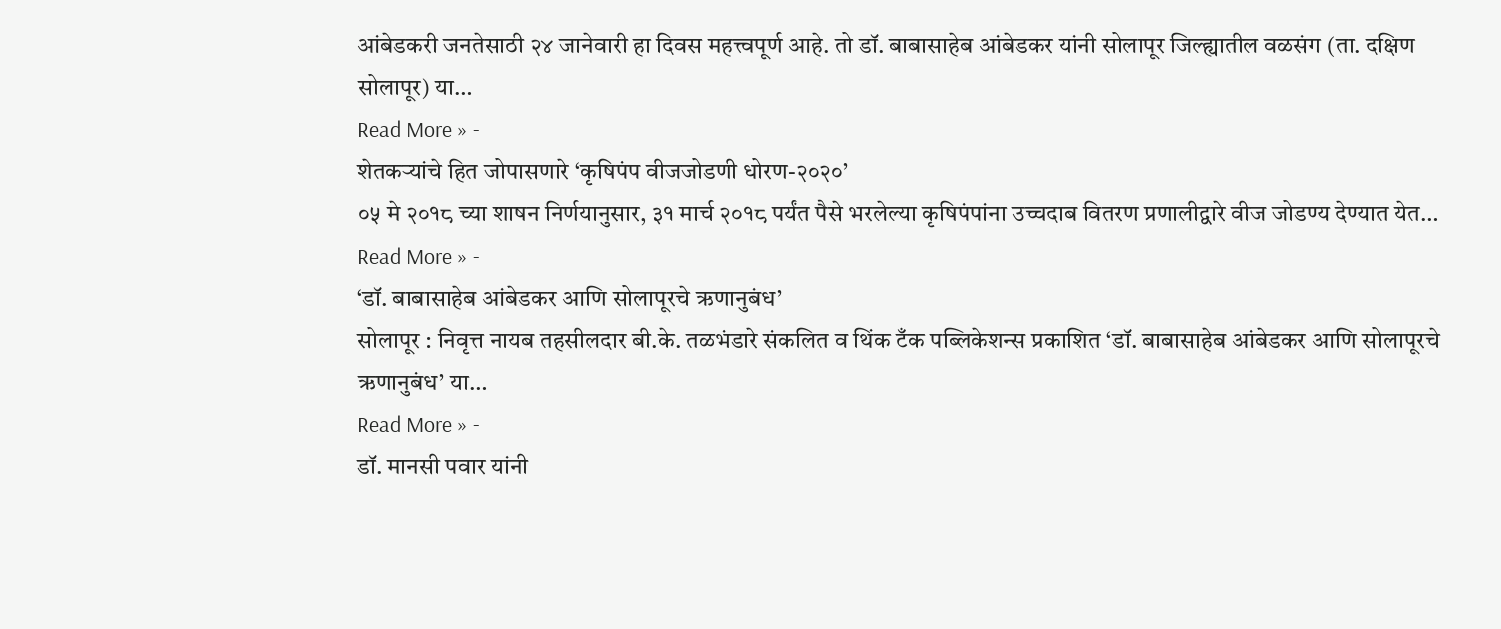आंबेडकरी जनतेसाठी २४ जानेवारी हा दिवस महत्त्वपूर्ण आहे. तो डॉ. बाबासाहेब आंबेडकर यांनी सोलापूर जिल्ह्यातील वळसंग (ता. दक्षिण सोलापूर) या…
Read More » -
शेतकऱ्यांचे हित जोपासणारे ‘कृषिपंप वीजजोडणी धोरण-२०२०’
०५ मे २०१८ च्या शाषन निर्णयानुसार, ३१ मार्च २०१८ पर्यंत पैसे भरलेल्या कृषिपंपांना उच्चदाब वितरण प्रणालीद्वारे वीज जोडण्य देण्यात येत…
Read More » -
‘डॉ. बाबासाहेब आंबेडकर आणि सोलापूरचे ऋणानुबंध’
सोलापूर : निवृत्त नायब तहसीलदार बी.के. तळभंडारे संकलित व थिंक टँक पब्लिकेशन्स प्रकाशित ‘डॉ. बाबासाहेब आंबेडकर आणि सोलापूरचे ऋणानुबंध’ या…
Read More » -
डॉ. मानसी पवार यांनी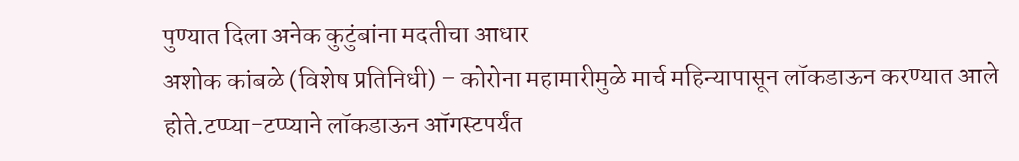पुण्यात दिला अनेक कुटुंबांना मदतीचा आधार
अशोक कांबळे (विशेष प्रतिनिधी) – कोरोना महामारीमुळे मार्च महिन्यापासून लॉकडाऊन करण्यात आले होते.टप्प्या-टप्प्याने लॉकडाऊन ऑगस्टपर्यंत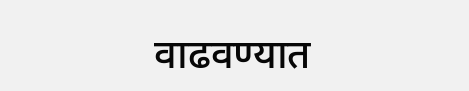वाढवण्यात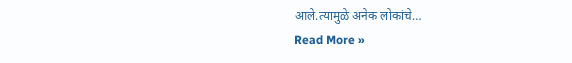आले.त्यामुळे अनेक लोकांचे…
Read More »